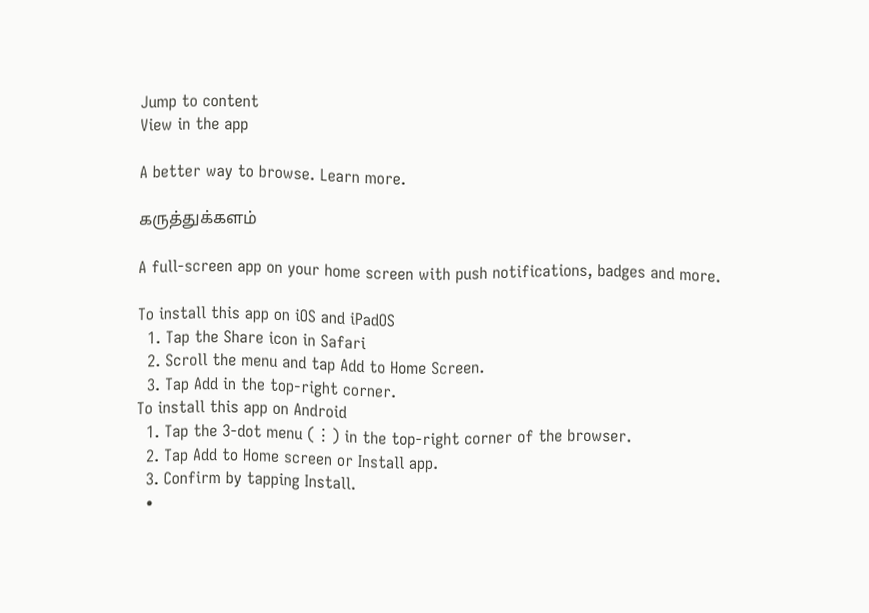Jump to content
View in the app

A better way to browse. Learn more.

கருத்துக்களம்

A full-screen app on your home screen with push notifications, badges and more.

To install this app on iOS and iPadOS
  1. Tap the Share icon in Safari
  2. Scroll the menu and tap Add to Home Screen.
  3. Tap Add in the top-right corner.
To install this app on Android
  1. Tap the 3-dot menu (⋮) in the top-right corner of the browser.
  2. Tap Add to Home screen or Install app.
  3. Confirm by tapping Install.
  •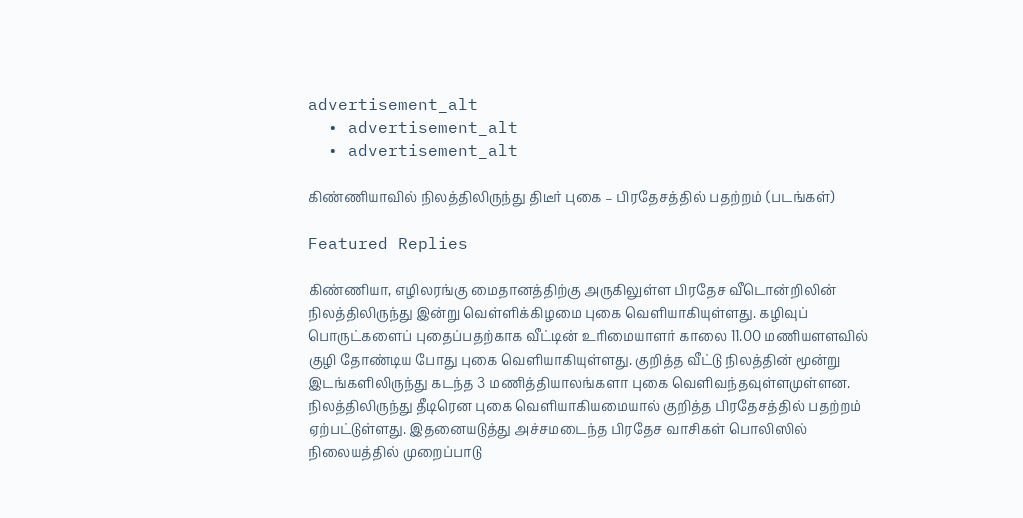advertisement_alt
  • advertisement_alt
  • advertisement_alt

கிண்ணியாவில் நிலத்திலிருந்து திடீர் புகை – பிரதேசத்தில் பதற்றம் (படங்கள்)

Featured Replies

கிண்ணியா, எழிலரங்கு மைதானத்திற்கு அருகிலுள்ள பிரதேச வீடொன்றிலின் நிலத்திலிருந்து இன்று வெள்ளிக்கிழமை புகை வெளியாகியுள்ளது. கழிவுப் பொருட்களைப் புதைப்பதற்காக வீட்டின் உரிமையாளர் காலை 11.00 மணியளளவில் குழி தோண்டிய போது புகை வெளியாகியுள்ளது. குறித்த வீட்டு நிலத்தின் மூன்று இடங்களிலிருந்து கடந்த 3 மணித்தியாலங்களா புகை வெளிவந்தவுள்ளமுள்ளன. நிலத்திலிருந்து தீடிரென புகை வெளியாகியமையால் குறித்த பிரதேசத்தில் பதற்றம் ஏற்பட்டுள்ளது. இதனையடுத்து அச்சமடைந்த பிரதேச வாசிகள் பொலிஸில் நிலையத்தில் முறைப்பாடு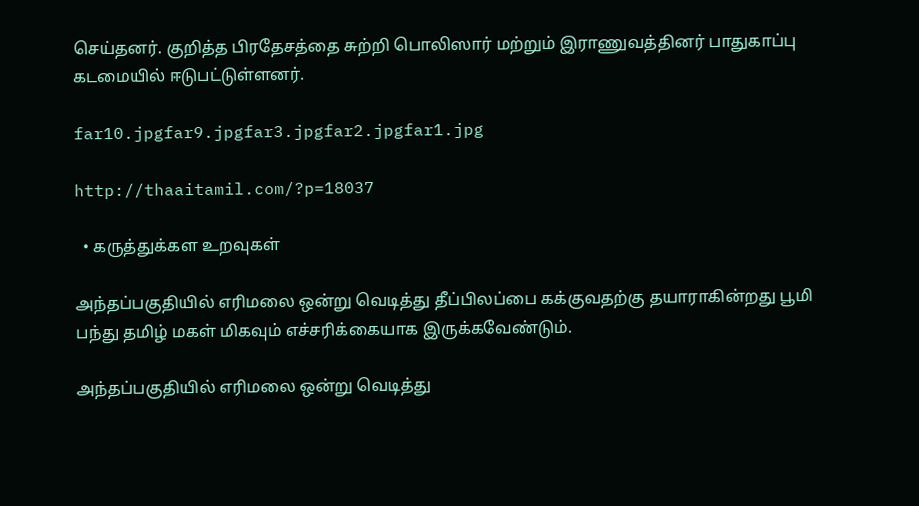செய்தனர். குறித்த பிரதேசத்தை சுற்றி பொலிஸார் மற்றும் இராணுவத்தினர் பாதுகாப்பு கடமையில் ஈடுபட்டுள்ளனர்.

far10.jpgfar9.jpgfar3.jpgfar2.jpgfar1.jpg

http://thaaitamil.com/?p=18037

  • கருத்துக்கள உறவுகள்

அந்தப்பகுதியில் எரிமலை ஒன்று வெடித்து தீப்பிலப்பை கக்குவதற்கு தயாராகின்றது பூமி பந்து தமிழ் மகள் மிகவும் எச்சரிக்கையாக இருக்கவேண்டும்.

அந்தப்பகுதியில் எரிமலை ஒன்று வெடித்து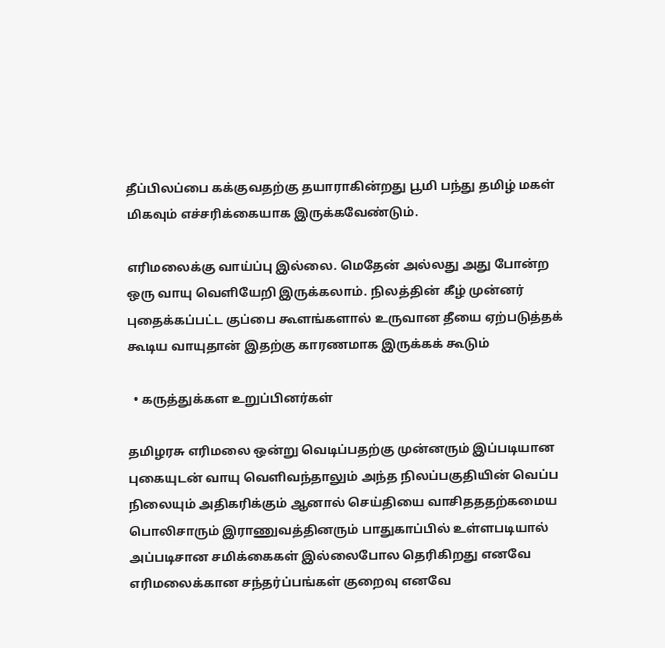தீப்பிலப்பை கக்குவதற்கு தயாராகின்றது பூமி பந்து தமிழ் மகள் மிகவும் எச்சரிக்கையாக இருக்கவேண்டும்.

எரிமலைக்கு வாய்ப்பு இல்லை. மெதேன் அல்லது அது போன்ற ஒரு வாயு வெளியேறி இருக்கலாம். நிலத்தின் கீழ் முன்னர் புதைக்கப்பட்ட குப்பை கூளங்களால் உருவான தீயை ஏற்படுத்தக் கூடிய வாயுதான் இதற்கு காரணமாக இருக்கக் கூடும்

  • கருத்துக்கள உறுப்பினர்கள்

தமிழரசு எரிமலை ஒன்று வெடிப்பதற்கு முன்னரும் இப்படியான புகையுடன் வாயு வெளிவந்தாலும் அந்த நிலப்பகுதியின் வெப்ப நிலையும் அதிகரிக்கும் ஆனால் செய்தியை வாசிதததற்கமைய பொலிசாரும் இராணுவத்தினரும் பாதுகாப்பில் உள்ளபடியால் அப்படிசான சமிக்கைகள் இல்லைபோல தெரிகிறது எனவே எரிமலைக்கான சந்தர்ப்பங்கள் குறைவு எனவே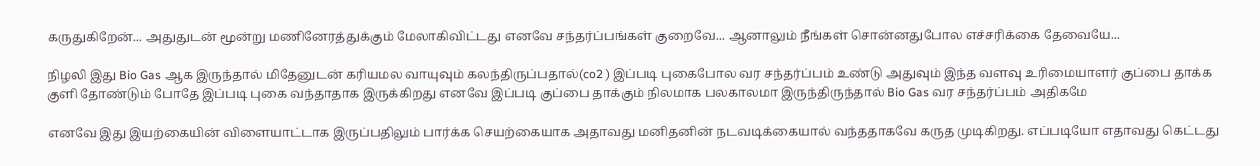கருதுகிறேன்... அதுதுடன் மூன்று மணினேரத்துக்கும் மேலாகிவிட்டது எனவே சந்தர்ப்பங்கள் குறைவே... ஆனாலும் நீங்கள் சொன்னதுபோல எச்சரிக்கை தேவையே...

நிழலி இது Bio Gas ஆக இருந்தால் மிதேனுடன் கரியமல வாயுவும் கலந்திருப்பதால்(co2 ) இப்படி புகைபோல வர சந்தர்ப்பம் உண்டு அதுவும் இந்த வளவு உரிமையாளர் குப்பை தாக்க குளி தோண்டும் போதே இப்படி புகை வந்தாதாக இருக்கிறது எனவே இப்படி குப்பை தாக்கும் நிலமாக பலகாலமா இருந்திருந்தால் Bio Gas வர சந்தர்ப்பம் அதிகமே

எனவே இது இயற்கையின் விளையாட்டாக இருப்பதிலும் பார்க்க செயற்கையாக அதாவது மனிதனின் நடவடிக்கையால் வந்ததாகவே கருத முடிகிறது. எப்படியோ எதாவது கெட்டது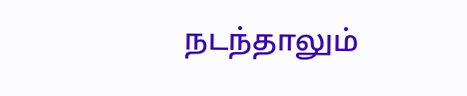நடந்தாலும்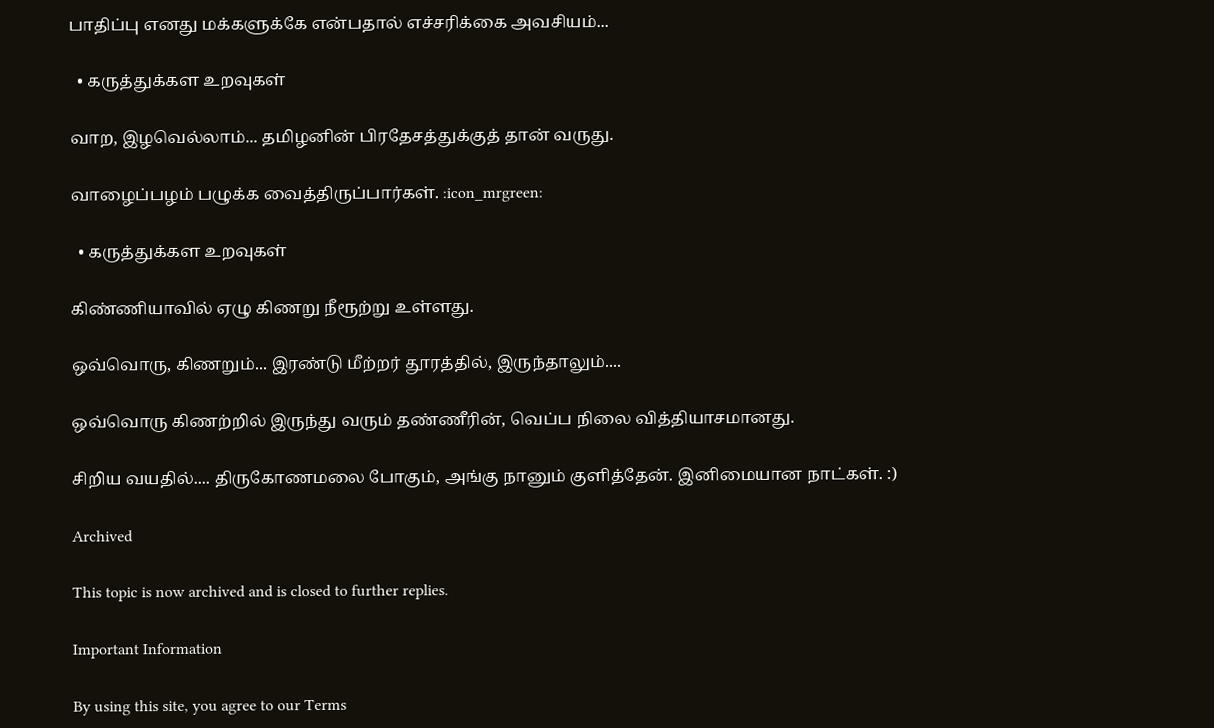பாதிப்பு எனது மக்களுக்கே என்பதால் எச்சரிக்கை அவசியம்...

  • கருத்துக்கள உறவுகள்

வாற, இழவெல்லாம்... தமிழனின் பிரதேசத்துக்குத் தான் வருது.

வாழைப்பழம் பழுக்க வைத்திருப்பார்கள். :icon_mrgreen:

  • கருத்துக்கள உறவுகள்

கிண்ணியாவில் ஏழு கிணறு நீரூற்று உள்ளது.

ஒவ்வொரு, கிணறும்... இரண்டு மீற்றர் தூரத்தில், இருந்தாலும்....

ஒவ்வொரு கிணற்றில் இருந்து வரும் தண்ணீரின், வெப்ப நிலை வித்தியாசமானது.

சிறிய வயதில்.... திருகோணமலை போகும், அங்கு நானும் குளித்தேன். இனிமையான நாட்கள். :)

Archived

This topic is now archived and is closed to further replies.

Important Information

By using this site, you agree to our Terms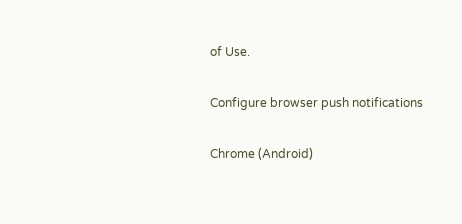of Use.

Configure browser push notifications

Chrome (Android)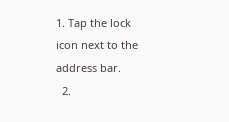1. Tap the lock icon next to the address bar.
  2.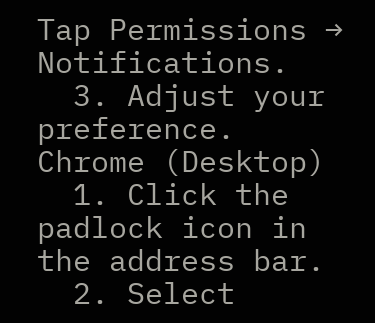Tap Permissions → Notifications.
  3. Adjust your preference.
Chrome (Desktop)
  1. Click the padlock icon in the address bar.
  2. Select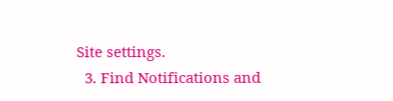Site settings.
  3. Find Notifications and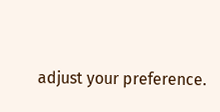adjust your preference.